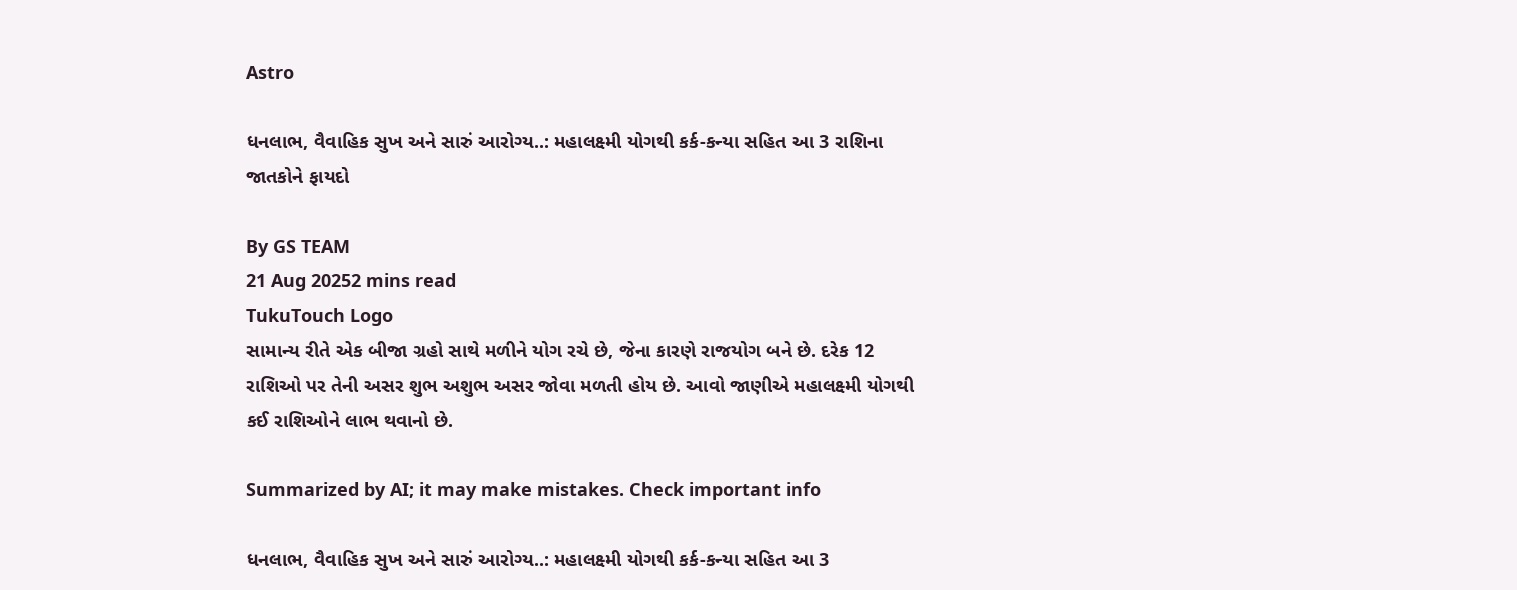Astro

ધનલાભ, વૈવાહિક સુખ અને સારું આરોગ્ય..: મહાલક્ષ્મી યોગથી કર્ક-કન્યા સહિત આ 3 રાશિના જાતકોને ફાયદો

By GS TEAM
21 Aug 20252 mins read
TukuTouch Logo
સામાન્ય રીતે એક બીજા ગ્રહો સાથે મળીને યોગ રચે છે, જેના કારણે રાજયોગ બને છે. દરેક 12 રાશિઓ પર તેની અસર શુભ અશુભ અસર જોવા મળતી હોય છે. આવો જાણીએ મહાલક્ષ્મી યોગથી કઈ રાશિઓને લાભ થવાનો છે.

Summarized by AI; it may make mistakes. Check important info

ધનલાભ, વૈવાહિક સુખ અને સારું આરોગ્ય..: મહાલક્ષ્મી યોગથી કર્ક-કન્યા સહિત આ 3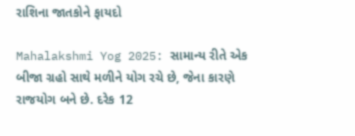રાશિના જાતકોને ફાયદો

Mahalakshmi Yog 2025: સામાન્ય રીતે એક બીજા ગ્રહો સાથે મળીને યોગ રચે છે, જેના કારણે રાજયોગ બને છે. દરેક 12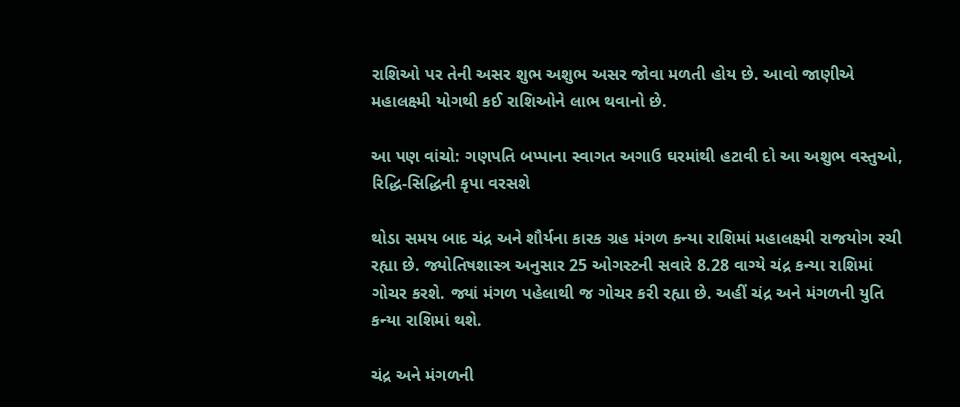રાશિઓ પર તેની અસર શુભ અશુભ અસર જોવા મળતી હોય છે. આવો જાણીએ મહાલક્ષ્મી યોગથી કઈ રાશિઓને લાભ થવાનો છે.

આ પણ વાંચો: ગણપતિ બપ્પાના સ્વાગત અગાઉ ઘરમાંથી હટાવી દો આ અશુભ વસ્તુઓ, રિદ્ધિ-સિદ્ધિની કૃપા વરસશે

થોડા સમય બાદ ચંદ્ર અને શૌર્યના કારક ગ્રહ મંગળ કન્યા રાશિમાં મહાલક્ષ્મી રાજયોગ રચી રહ્યા છે. જ્યોતિષશાસ્ત્ર અનુસાર 25 ઓગસ્ટની સવારે 8.28 વાગ્યે ચંદ્ર કન્યા રાશિમાં ગોચર કરશે. જ્યાં મંગળ પહેલાથી જ ગોચર કરી રહ્યા છે. અહીં ચંદ્ર અને મંગળની યુતિ કન્યા રાશિમાં થશે.

ચંદ્ર અને મંગળની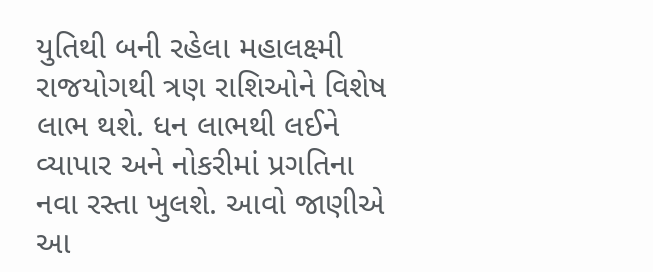યુતિથી બની રહેલા મહાલક્ષ્મી રાજયોગથી ત્રણ રાશિઓને વિશેષ લાભ થશે. ધન લાભથી લઈને વ્યાપાર અને નોકરીમાં પ્રગતિના નવા રસ્તા ખુલશે. આવો જાણીએ આ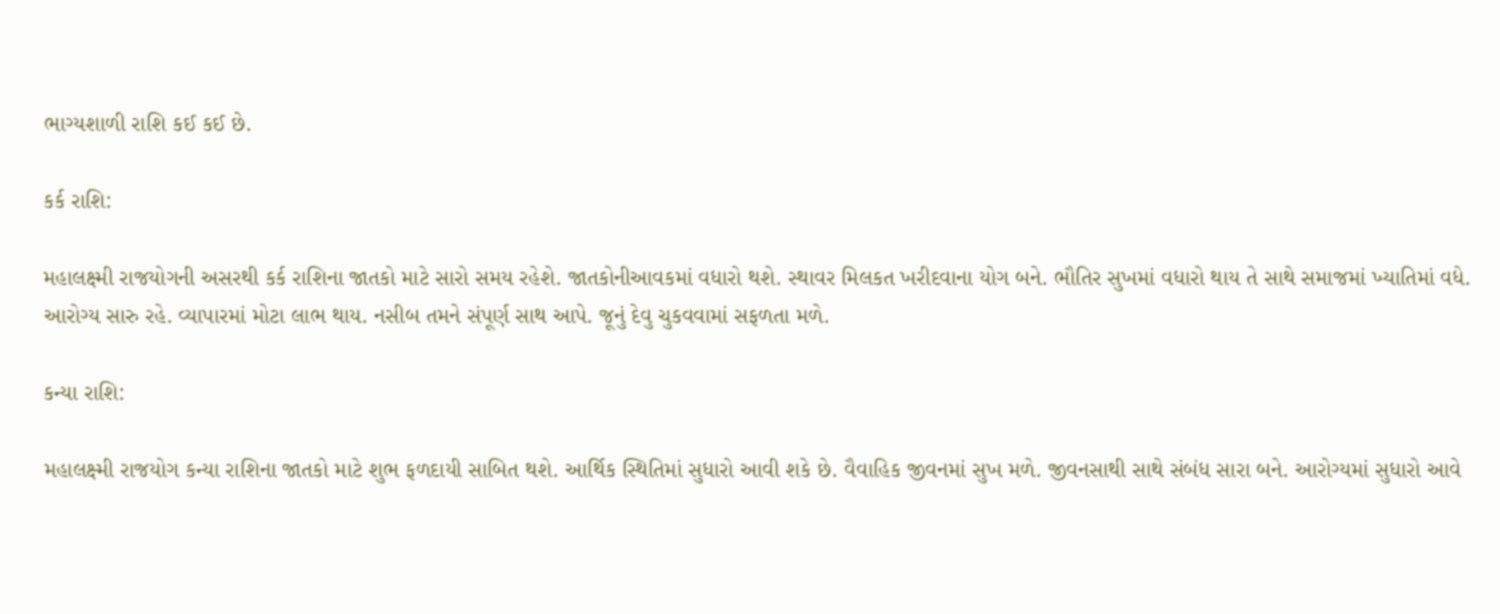ભાગ્યશાળી રાશિ કઈ કઈ છે.

કર્ક રાશિ:

મહાલક્ષ્મી રાજયોગની અસરથી કર્ક રાશિના જાતકો માટે સારો સમય રહેશે. જાતકોનીઆવકમાં વધારો થશે. સ્થાવર મિલકત ખરીદવાના યોગ બને. ભૌતિર સુખમાં વધારો થાય તે સાથે સમાજમાં ખ્યાતિમાં વધે. આરોગ્ય સારુ રહે. વ્યાપારમાં મોટા લાભ થાય. નસીબ તમને સંપૂર્ણ સાથ આપે. જૂનું દેવુ ચુકવવામાં સફળતા મળે.

કન્યા રાશિ:

મહાલક્ષ્મી રાજયોગ કન્યા રાશિના જાતકો માટે શુભ ફળદાયી સાબિત થશે. આર્થિક સ્થિતિમાં સુધારો આવી શકે છે. વૈવાહિક જીવનમાં સુખ મળે. જીવનસાથી સાથે સંબંધ સારા બને. આરોગ્યમાં સુધારો આવે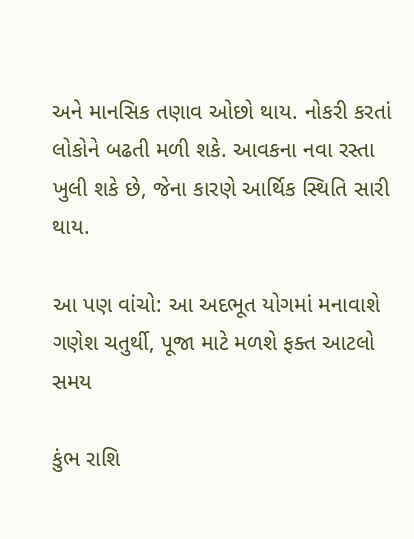અને માનસિક તણાવ ઓછો થાય. નોકરી કરતાં લોકોને બઢતી મળી શકે. આવકના નવા રસ્તા ખુલી શકે છે, જેના કારણે આર્થિક સ્થિતિ સારી થાય.

આ પણ વાંચો: આ અદભૂત યોગમાં મનાવાશે ગણેશ ચતુર્થી, પૂજા માટે મળશે ફક્ત આટલો સમય

કુંભ રાશિ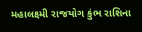મહાલક્ષ્મી રાજયોગ કુંભ રાશિના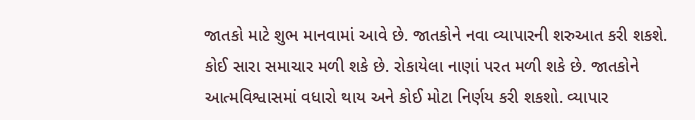જાતકો માટે શુભ માનવામાં આવે છે. જાતકોને નવા વ્યાપારની શરુઆત કરી શકશે. કોઈ સારા સમાચાર મળી શકે છે. રોકાયેલા નાણાં પરત મળી શકે છે. જાતકોને આત્મવિશ્વાસમાં વધારો થાય અને કોઈ મોટા નિર્ણય કરી શકશો. વ્યાપાર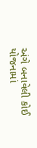અંગે બનાવેલી કોઈ યોજનામાં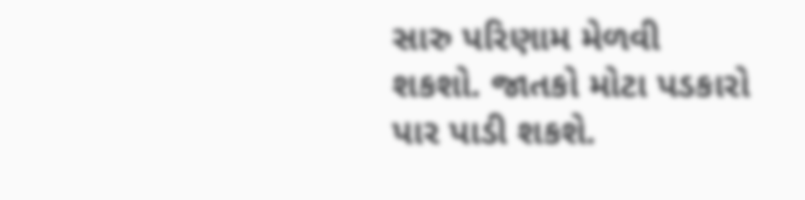સારુ પરિણામ મેળવી શકશો. જાતકો મોટા પડકારો પાર પાડી શકશે.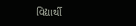વિદ્યાર્થી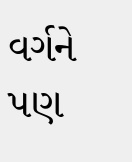વર્ગને પણ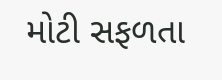મોટી સફળતા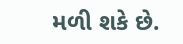મળી શકે છે.